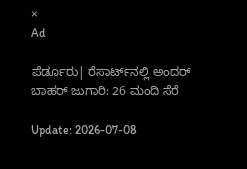×
Ad

ಪೆರ್ಡೂರು| ರೆಸಾರ್ಟ್‌ನಲ್ಲಿ ಅಂದರ್ ಬಾಹರ್ ಜುಗಾರಿ: 26 ಮಂದಿ ಸೆರೆ

Update: 2026-07-08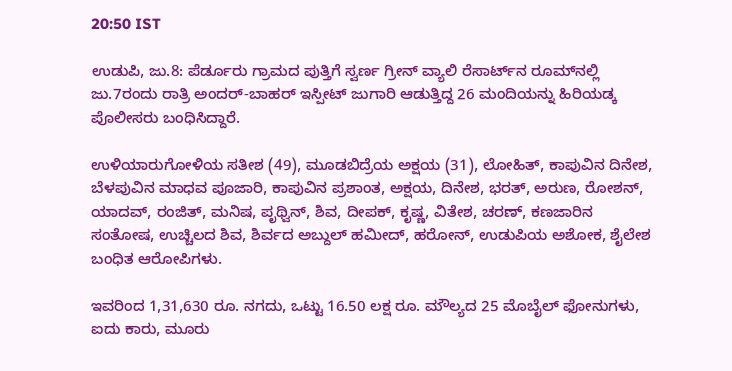20:50 IST

ಉಡುಪಿ, ಜು.8: ಪೆರ್ಡೂರು ಗ್ರಾಮದ ಪುತ್ತಿಗೆ ಸ್ವರ್ಣ ಗ್ರೀನ್ ವ್ಯಾಲಿ ರೆಸಾರ್ಟ್‌ನ ರೂಮ್‌ನಲ್ಲಿ ಜು.7ರಂದು ರಾತ್ರಿ ಅಂದರ್-ಬಾಹರ್ ಇಸ್ಪೀಟ್ ಜುಗಾರಿ ಆಡುತ್ತಿದ್ದ 26 ಮಂದಿಯನ್ನು ಹಿರಿಯಡ್ಕ ಪೊಲೀಸರು ಬಂಧಿಸಿದ್ದಾರೆ.

ಉಳಿಯಾರುಗೋಳಿಯ ಸತೀಶ (49), ಮೂಡಬಿದ್ರೆಯ ಅಕ್ಷಯ (31), ಲೋಹಿತ್, ಕಾಪುವಿನ ದಿನೇಶ, ಬೆಳಪುವಿನ ಮಾಧವ ಪೂಜಾರಿ, ಕಾಪುವಿನ ಪ್ರಶಾಂತ, ಅಕ್ಷಯ, ದಿನೇಶ, ಭರತ್, ಅರುಣ, ರೋಶನ್, ಯಾದವ್, ರಂಜಿತ್, ಮನಿಷ, ಪೃಥ್ವಿನ್, ಶಿವ, ದೀಪಕ್, ಕೃಷ್ಣ, ವಿತೇಶ, ಚರಣ್, ಕಣಜಾರಿನ ಸಂತೋಷ, ಉಚ್ಚಿಲದ ಶಿವ, ಶಿರ್ವದ ಅಬ್ದುಲ್ ಹಮೀದ್, ಹರೋನ್, ಉಡುಪಿಯ ಅಶೋಕ, ಶೈಲೇಶ ಬಂಧಿತ ಆರೋಪಿಗಳು.

ಇವರಿಂದ 1,31,630 ರೂ. ನಗದು, ಒಟ್ಟು 16.50 ಲಕ್ಷ ರೂ. ಮೌಲ್ಯದ 25 ಮೊಬೈಲ್ ಫೋನುಗಳು, ಐದು ಕಾರು, ಮೂರು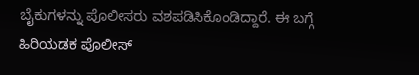ಬೈಕುಗಳನ್ನು ಪೊಲೀಸರು ವಶಪಡಿಸಿಕೊಂಡಿದ್ದಾರೆ. ಈ ಬಗ್ಗೆ ಹಿರಿಯಡಕ ಪೊಲೀಸ್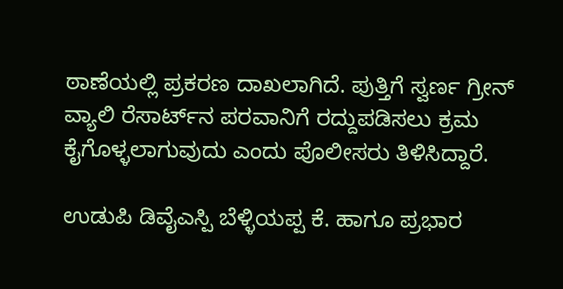ಠಾಣೆಯಲ್ಲಿ ಪ್ರಕರಣ ದಾಖಲಾಗಿದೆ. ಪುತ್ತಿಗೆ ಸ್ವರ್ಣ ಗ್ರೀನ್ ವ್ಯಾಲಿ ರೆಸಾರ್ಟ್‌ನ ಪರವಾನಿಗೆ ರದ್ದುಪಡಿಸಲು ಕ್ರಮ ಕೈಗೊಳ್ಳಲಾಗುವುದು ಎಂದು ಪೊಲೀಸರು ತಿಳಿಸಿದ್ದಾರೆ.

ಉಡುಪಿ ಡಿವೈಎಸ್ಪಿ ಬೆಳ್ಳಿಯಪ್ಪ ಕೆ. ಹಾಗೂ ಪ್ರಭಾರ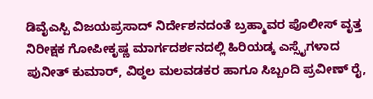ಡಿವೈಎಸ್ಪಿ ವಿಜಯಪ್ರಸಾದ್ ನಿರ್ದೇಶನದಂತೆ ಬ್ರಹ್ಮಾವರ ಪೊಲೀಸ್ ವೃತ್ತ ನಿರೀಕ್ಷಕ ಗೋಪೀಕೃಷ್ಣ ಮಾರ್ಗದರ್ಶನದಲ್ಲಿ ಹಿರಿಯಡ್ಕ ಎಸ್ಸೈಗಳಾದ ಪುನೀತ್ ಕುಮಾರ್, ವಿಠ್ಠಲ ಮಲವಡಕರ ಹಾಗೂ ಸಿಬ್ಬಂದಿ ಪ್ರವೀಣ್ ರೈ,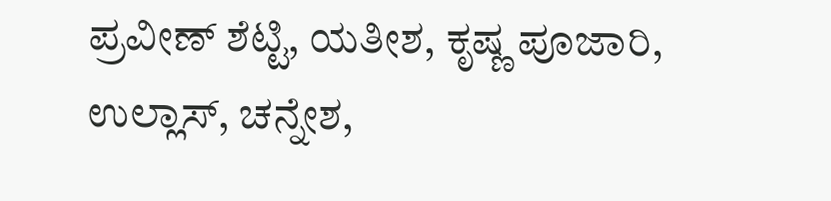ಪ್ರವೀಣ್ ಶೆಟ್ಟಿ, ಯತೀಶ, ಕೃಷ್ಣ ಪೂಜಾರಿ, ಉಲ್ಲಾಸ್, ಚನ್ನೇಶ,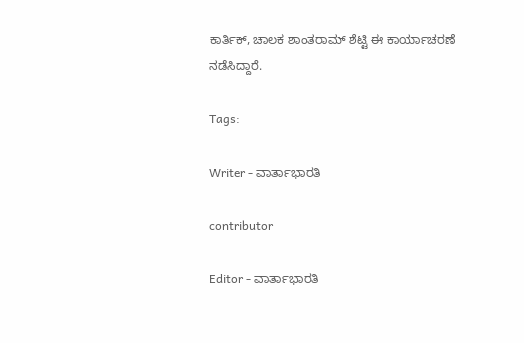ಕಾರ್ತಿಕ್, ಚಾಲಕ ಶಾಂತರಾಮ್ ಶೆಟ್ಟಿ ಈ ಕಾರ್ಯಾಚರಣೆ ನಡೆಸಿದ್ದಾರೆ.

Tags:

Writer - ವಾರ್ತಾಭಾರತಿ

contributor

Editor - ವಾರ್ತಾಭಾರತಿ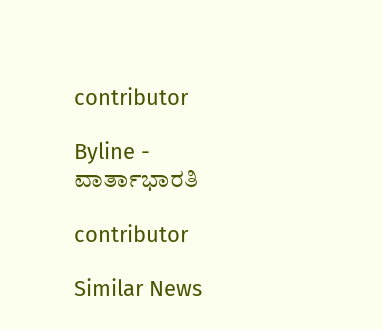contributor

Byline - ವಾರ್ತಾಭಾರತಿ

contributor

Similar News